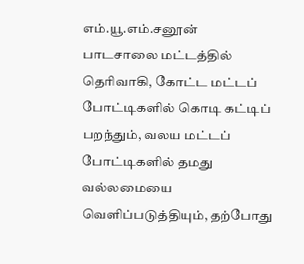எம்.யூ.எம்.சனூன்
பாடசாலை மட்டத்தில் தெரிவாகி, கோட்ட மட்டப் போட்டிகளில் கொடி கட்டிப் பறந்தும், வலய மட்டப் போட்டிகளில் தமது வல்லமையை வெளிப்படுத்தியும், தற்போது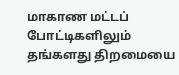மாகாண மட்டப் போட்டிகளிலும் தங்களது திறமையை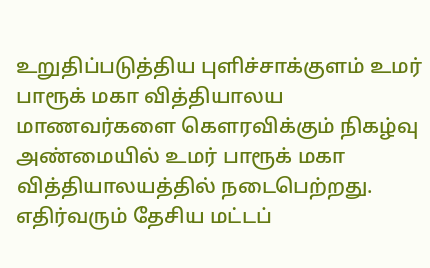உறுதிப்படுத்திய புளிச்சாக்குளம் உமர் பாரூக் மகா வித்தியாலய மாணவர்களை கௌரவிக்கும் நிகழ்வு அண்மையில் உமர் பாரூக் மகா வித்தியாலயத்தில் நடைபெற்றது.
எதிர்வரும் தேசிய மட்டப்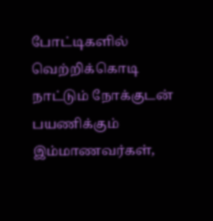போட்டிகளில் வெற்றிக்கொடி நாட்டும் நோக்குடன் பயணிக்கும் இம்மாணவர்கள்,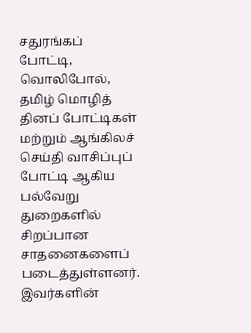சதுரங்கப் போட்டி, வொலிபோல், தமிழ் மொழித் தினப் போட்டிகள் மற்றும் ஆங்கிலச் செய்தி வாசிப்புப் போட்டி ஆகிய பல்வேறு துறைகளில் சிறப்பான சாதனைகளைப் படைத்துள்ளனர்.
இவர்களின்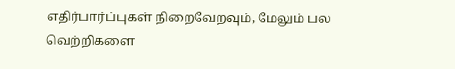எதிர்பார்ப்புகள் நிறைவேறவும், மேலும் பல வெற்றிகளை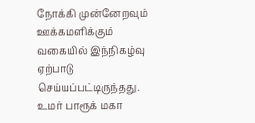நோக்கி முன்னேறவும் ஊக்கமளிக்கும் வகையில் இந்நிகழ்வு ஏற்பாடு செய்யப்பட்டிருந்தது.
உமர் பாரூக் மகா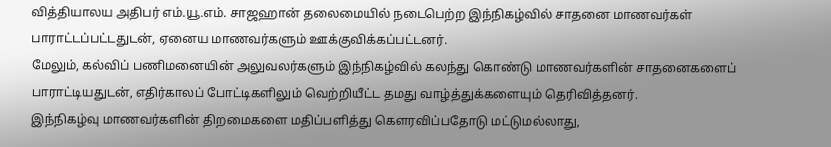வித்தியாலய அதிபர் எம்.யூ.எம். சாஜஹான் தலைமையில் நடைபெற்ற இந்நிகழ்வில் சாதனை மாணவர்கள் பாராட்டப்பட்டதுடன், ஏனைய மாணவர்களும் ஊக்குவிக்கப்பட்டனர்.
மேலும், கல்விப் பணிமனையின் அலுவலர்களும் இந்நிகழ்வில் கலந்து கொண்டு மாணவர்களின் சாதனைகளைப் பாராட்டியதுடன், எதிர்காலப் போட்டிகளிலும் வெற்றியீட்ட தமது வாழ்த்துக்களையும் தெரிவித்தனர்.
இந்நிகழ்வு மாணவர்களின் திறமைகளை மதிப்பளித்து கௌரவிப்பதோடு மட்டுமல்லாது,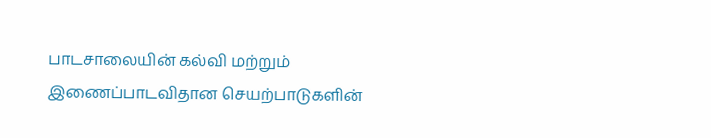பாடசாலையின் கல்வி மற்றும் இணைப்பாடவிதான செயற்பாடுகளின்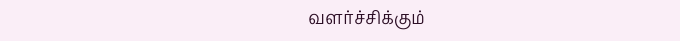வளர்ச்சிக்கும்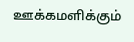ஊக்கமளிக்கும்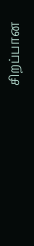சிறப்பான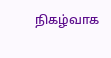நிகழ்வாக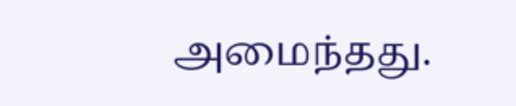அமைந்தது.